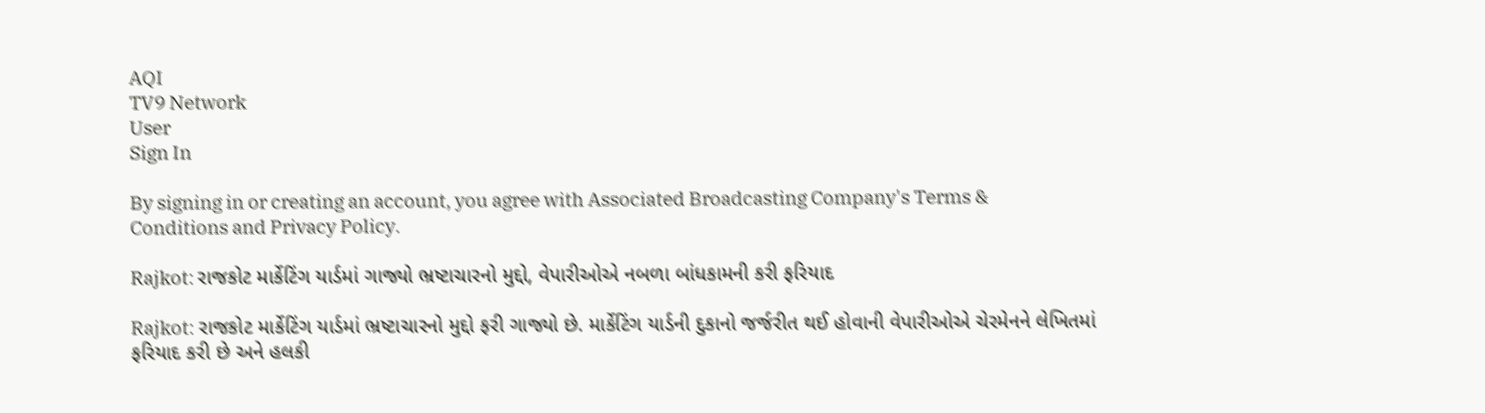AQI
TV9 Network
User
Sign In

By signing in or creating an account, you agree with Associated Broadcasting Company's Terms & Conditions and Privacy Policy.

Rajkot: રાજકોટ માર્કેટિંગ યાર્ડમાં ગાજ્યો ભ્રષ્ટાચારનો મુદ્દો, વેપારીઓએ નબળા બાંધકામની કરી ફરિયાદ

Rajkot: રાજકોટ માર્કેટિંગ યાર્ડમાં ભ્રષ્ટાચારનો મુદ્દો ફરી ગાજ્યો છે. માર્કેટિંગ યાર્ડની દુકાનો જર્જરીત થઈ હોવાની વેપારીઓએ ચેરમેનને લેખિતમાં ફરિયાદ કરી છે અને હલકી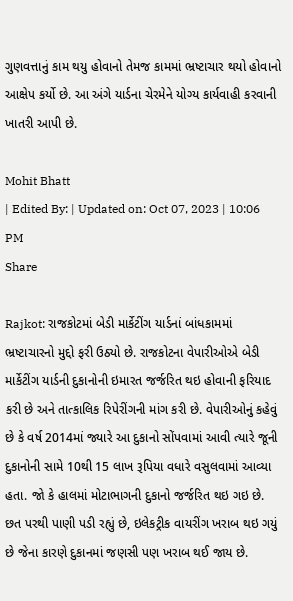ગુણવત્તાનું કામ થયુ હોવાનો તેમજ કામમાં ભ્રષ્ટાચાર થયો હોવાનો આક્ષેપ કર્યો છે. આ અંગે યાર્ડના ચેરમેને યોગ્ય કાર્યવાહી કરવાની ખાતરી આપી છે.

Mohit Bhatt
| Edited By: | Updated on: Oct 07, 2023 | 10:06 PM
Share

Rajkot: રાજકોટમાં બેડી માર્કેટીંગ યાર્ડનાં બાંધકામમાં ભ્રષ્ટાચારનો મુદ્દો ફરી ઉઠ્યો છે. રાજકોટના વેપારીઓએ બેડી માર્કેટીંગ યાર્ડની દુકાનોની ઇમારત જર્જરિત થઇ હોવાની ફરિયાદ કરી છે અને તાત્કાલિક રિપેરીંગની માંગ કરી છે. વેપારીઓનું કહેવું છે કે વર્ષ 2014માં જ્યારે આ દુકાનો સોંપવામાં આવી ત્યારે જૂની દુકાનોની સામે 10થી 15 લાખ રૂપિયા વધારે વસુલવામાં આવ્યા હતા. જો કે હાલમાં મોટાભાગની દુકાનો જર્જરિત થઇ ગઇ છે. છત પરથી પાણી પડી રહ્યું છે, ઇલેકટ્રીક વાયરીંગ ખરાબ થઇ ગયું છે જેના કારણે દુકાનમાં જણસી પણ ખરાબ થઈ જાય છે.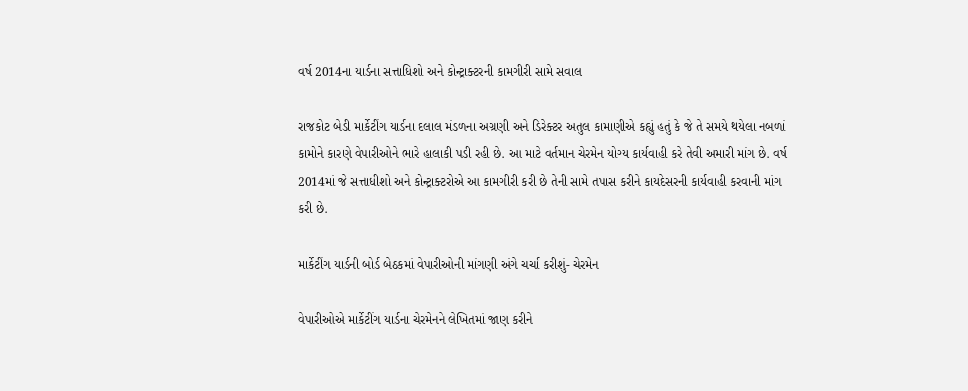વર્ષ 2014ના યાર્ડના સત્તાધિશો અને કોન્ટ્રાક્ટરની કામગીરી સામે સવાલ

રાજકોટ બેડી માર્કેટીંગ યાર્ડના દલાલ મંડળના અગ્રણી અને ડિરેક્ટર અતુલ કામાણીએ કહ્યું હતું કે જે તે સમયે થયેલા નબળાં કામોને કારણે વેપારીઓને ભારે હાલાકી પડી રહી છે. આ માટે વર્તમાન ચેરમેન યોગ્ય કાર્યવાહી કરે તેવી અમારી માંગ છે. વર્ષ 2014માં જે સત્તાધીશો અને કોન્ટ્રાક્ટરોએ આ કામગીરી કરી છે તેની સામે તપાસ કરીને કાયદેસરની કાર્યવાહી કરવાની માંગ કરી છે.

માર્કેટીંગ યાર્ડની બોર્ડ બેઠકમાં વેપારીઓની માંગણી અંગે ચર્ચા કરીશું- ચેરમેન

વેપારીઓએ માર્કેટીંગ યાર્ડના ચેરમેનને લેખિતમાં જાણ કરીને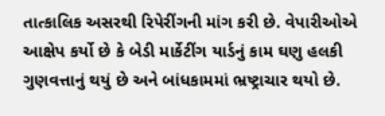તાત્કાલિક અસરથી રિપેરીંગની માંગ કરી છે. વેપારીઓએ આક્ષેપ કર્યો છે કે બેડી માર્કેટીંગ યાર્ડનું કામ ઘણુ હલકી ગુણવત્તાનું થયું છે અને બાંધકામમાં ભ્રષ્ટ્રાચાર થયો છે.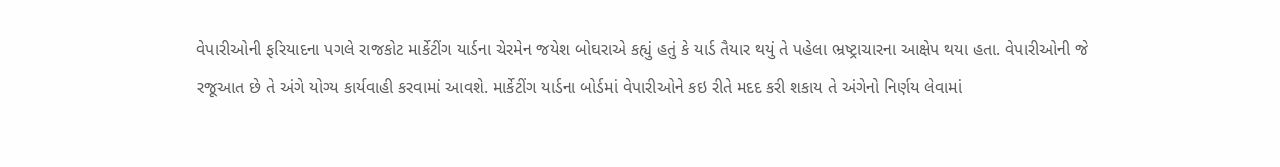વેપારીઓની ફરિયાદના પગલે રાજકોટ માર્કેટીંગ યાર્ડના ચેરમેન જયેશ બોઘરાએ કહ્યું હતું કે યાર્ડ તૈયાર થયું તે પહેલા ભ્રષ્ટ્રાચારના આક્ષેપ થયા હતા. વેપારીઓની જે રજૂઆત છે તે અંગે યોગ્ય કાર્યવાહી કરવામાં આવશે. માર્કેટીંગ યાર્ડના બોર્ડમાં વેપારીઓને કઇ રીતે મદદ કરી શકાય તે અંગેનો નિર્ણય લેવામાં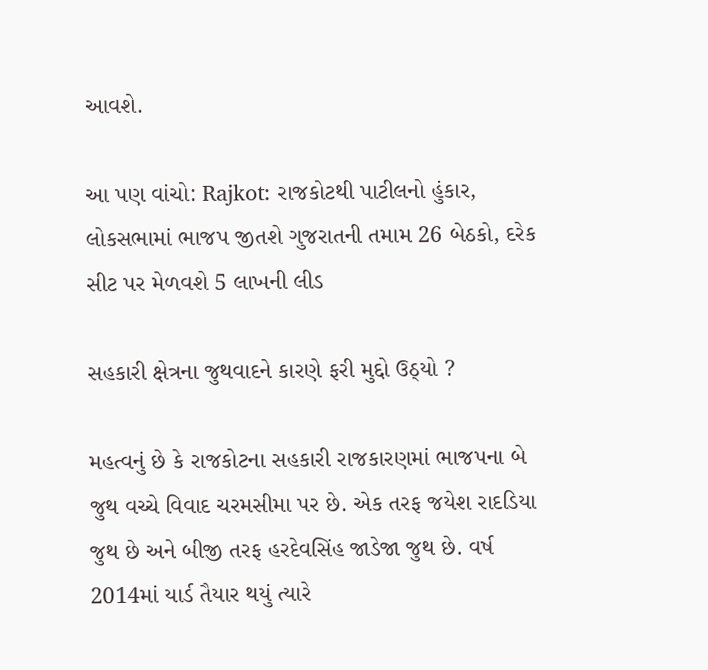આવશે.

આ પણ વાંચો: Rajkot: રાજકોટથી પાટીલનો હુંકાર, લોકસભામાં ભાજપ જીતશે ગુજરાતની તમામ 26 બેઠકો, દરેક સીટ પર મેળવશે 5 લાખની લીડ

સહકારી ક્ષેત્રના જુથવાદને કારણે ફરી મુદ્દો ઉઠ્યો ?

મહત્વનું છે કે રાજકોટના સહકારી રાજકારણમાં ભાજપના બે જુથ વચ્ચે વિવાદ ચરમસીમા પર છે. એક તરફ જયેશ રાદડિયા જુથ છે અને બીજી તરફ હરદેવસિંહ જાડેજા જુથ છે. વર્ષ 2014માં યાર્ડ તૈયાર થયું ત્યારે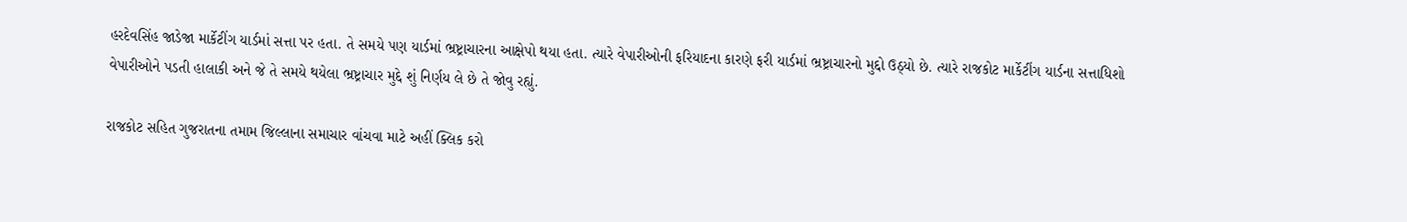હરદેવસિંહ જાડેજા માર્કેટીંગ યાર્ડમાં સત્તા પર હતા. તે સમયે પણ યાર્ડમાં ભ્રષ્ટ્રાચારના આક્ષેપો થયા હતા. ત્યારે વેપારીઓની ફરિયાદના કારણે ફરી યાર્ડમાં ભ્રષ્ટ્રાચારનો મુદ્દો ઉઠ્યો છે. ત્યારે રાજકોટ માર્કેટીંગ યાર્ડના સત્તાધિશો વેપારીઓને પડતી હાલાકી અને જે તે સમયે થયેલા ભ્રષ્ટ્રાચાર મુદ્દે શું નિર્ણય લે છે તે જોવુ રહ્યું.

રાજકોટ સહિત ગુજરાતના તમામ જિલ્લાના સમાચાર વાંચવા માટે અહીં ક્લિક કરો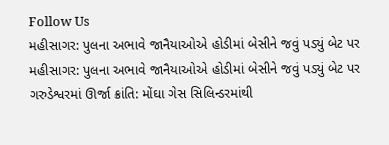Follow Us
મહીસાગર: પુલના અભાવે જાનૈયાઓએ હોડીમાં બેસીને જવું પડ્યું બેટ પર
મહીસાગર: પુલના અભાવે જાનૈયાઓએ હોડીમાં બેસીને જવું પડ્યું બેટ પર
ગરુડેશ્વરમાં ઊર્જા ક્રાંતિ: મોંઘા ગેસ સિલિન્ડરમાંથી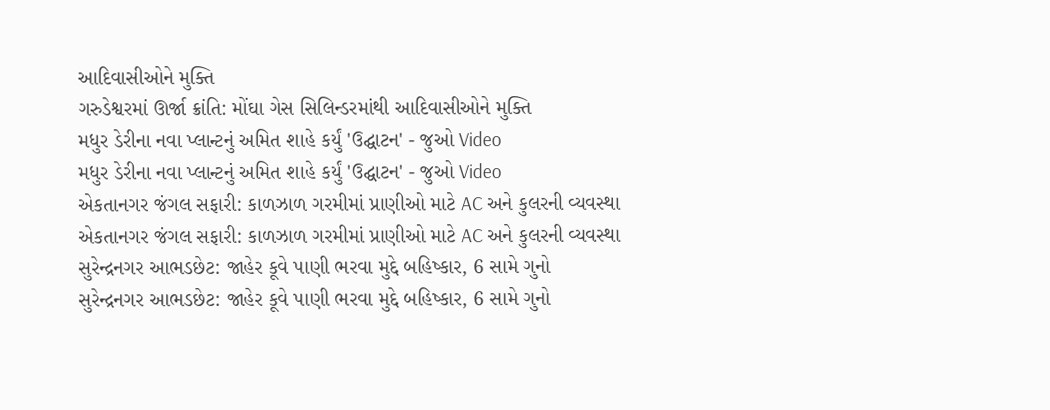આદિવાસીઓને મુક્તિ
ગરુડેશ્વરમાં ઊર્જા ક્રાંતિ: મોંઘા ગેસ સિલિન્ડરમાંથી આદિવાસીઓને મુક્તિ
મધુર ડેરીના નવા પ્લાન્ટનું અમિત શાહે કર્યું 'ઉદ્ઘાટન' - જુઓ Video
મધુર ડેરીના નવા પ્લાન્ટનું અમિત શાહે કર્યું 'ઉદ્ઘાટન' - જુઓ Video
એકતાનગર જંગલ સફારી: કાળઝાળ ગરમીમાં પ્રાણીઓ માટે AC અને કુલરની વ્યવસ્થા
એકતાનગર જંગલ સફારી: કાળઝાળ ગરમીમાં પ્રાણીઓ માટે AC અને કુલરની વ્યવસ્થા
સુરેન્દ્રનગર આભડછેટ: જાહેર કૂવે પાણી ભરવા મુદ્દે બહિષ્કાર, 6 સામે ગુનો
સુરેન્દ્રનગર આભડછેટ: જાહેર કૂવે પાણી ભરવા મુદ્દે બહિષ્કાર, 6 સામે ગુનો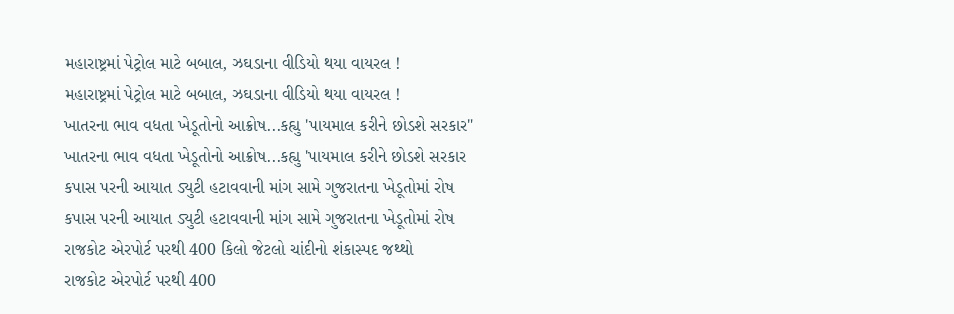મહારાષ્ટ્રમાં પેટ્રોલ માટે બબાલ, ઝઘડાના વીડિયો થયા વાયરલ !
મહારાષ્ટ્રમાં પેટ્રોલ માટે બબાલ, ઝઘડાના વીડિયો થયા વાયરલ !
ખાતરના ભાવ વધતા ખેડૂતોનો આક્રોષ...કહ્યુ 'પાયમાલ કરીને છોડશે સરકાર"
ખાતરના ભાવ વધતા ખેડૂતોનો આક્રોષ...કહ્યુ 'પાયમાલ કરીને છોડશે સરકાર
કપાસ પરની આયાત ડ્યુટી હટાવવાની માંગ સામે ગુજરાતના ખેડૂતોમાં રોષ
કપાસ પરની આયાત ડ્યુટી હટાવવાની માંગ સામે ગુજરાતના ખેડૂતોમાં રોષ
રાજકોટ એરપોર્ટ પરથી 400 કિલો જેટલો ચાંદીનો શંકાસ્પદ જથ્થો
રાજકોટ એરપોર્ટ પરથી 400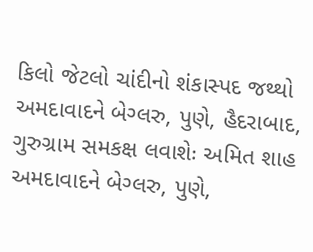કિલો જેટલો ચાંદીનો શંકાસ્પદ જથ્થો
અમદાવાદને બેગ્લરુ, પુણે, હૈદરાબાદ, ગુરુગ્રામ સમકક્ષ લવાશેઃ અમિત શાહ
અમદાવાદને બેગ્લરુ, પુણે,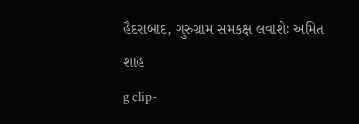હૈદરાબાદ, ગુરુગ્રામ સમકક્ષ લવાશેઃ અમિત શાહ
g clip-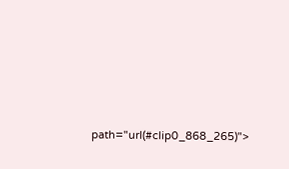path="url(#clip0_868_265)">